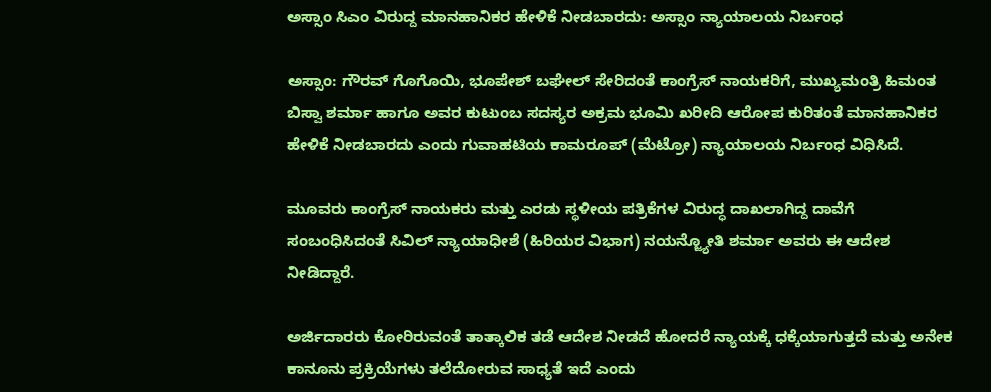ಅಸ್ಸಾಂ ಸಿಎಂ ವಿರುದ್ದ ಮಾನಹಾನಿಕರ ಹೇಳಿಕೆ ನೀಡಬಾರದು: ಅಸ್ಸಾಂ ನ್ಯಾಯಾಲಯ ನಿರ್ಬಂಧ

ಅಸ್ಸಾಂ: ಗೌರವ್‌ ಗೊಗೊಯಿ, ಭೂಪೇಶ್‌ ಬಘೇಲ್‌ ಸೇರಿದಂತೆ ಕಾಂಗ್ರೆಸ್‌ ನಾಯಕರಿಗೆ, ಮುಖ್ಯಮಂತ್ರಿ ಹಿಮಂತ ಬಿಸ್ವಾ ಶರ್ಮಾ ಹಾಗೂ ಅವರ ಕುಟುಂಬ ಸದಸ್ಯರ ಅಕ್ರಮ ಭೂಮಿ ಖರೀದಿ ಆರೋಪ ಕುರಿತಂತೆ ಮಾನಹಾನಿಕರ ಹೇಳಿಕೆ ನೀಡಬಾರದು ಎಂದು ಗುವಾಹಟಿಯ ಕಾಮರೂಪ್ (ಮೆಟ್ರೋ) ನ್ಯಾಯಾಲಯ ನಿರ್ಬಂಧ ವಿಧಿಸಿದೆ.

ಮೂವರು ಕಾಂಗ್ರೆಸ್ ನಾಯಕರು ಮತ್ತು ಎರಡು ಸ್ಥಳೀಯ ಪತ್ರಿಕೆಗಳ ವಿರುದ್ಧ ದಾಖಲಾಗಿದ್ದ ದಾವೆಗೆ ಸಂಬಂಧಿಸಿದಂತೆ ಸಿವಿಲ್‌ ನ್ಯಾಯಾಧೀಶೆ (ಹಿರಿಯರ ವಿಭಾಗ) ನಯನ್ಜ್ಯೋತಿ ಶರ್ಮಾ ಅವರು ಈ ಆದೇಶ ನೀಡಿದ್ದಾರೆ.

ಅರ್ಜಿದಾರರು ಕೋರಿರುವಂತೆ ತಾತ್ಕಾಲಿಕ ತಡೆ ಆದೇಶ ನೀಡದೆ ಹೋದರೆ ನ್ಯಾಯಕ್ಕೆ ಧಕ್ಕೆಯಾಗುತ್ತದೆ ಮತ್ತು ಅನೇಕ ಕಾನೂನು ಪ್ರಕ್ರಿಯೆಗಳು ತಲೆದೋರುವ ಸಾಧ್ಯತೆ ಇದೆ ಎಂದು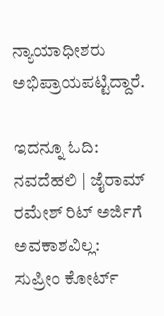ನ್ಯಾಯಾಧೀಶರು ಅಭಿಪ್ರಾಯಪಟ್ಟಿದ್ದಾರೆ.

ಇದನ್ನೂ ಓದಿ: ನವದೆಹಲಿ | ಜೈರಾಮ್ ರಮೇಶ್ ರಿಟ್ ಅರ್ಜಿಗೆ ಅವಕಾಶವಿಲ್ಲ: ಸುಪ್ರೀಂ ಕೋರ್ಟ್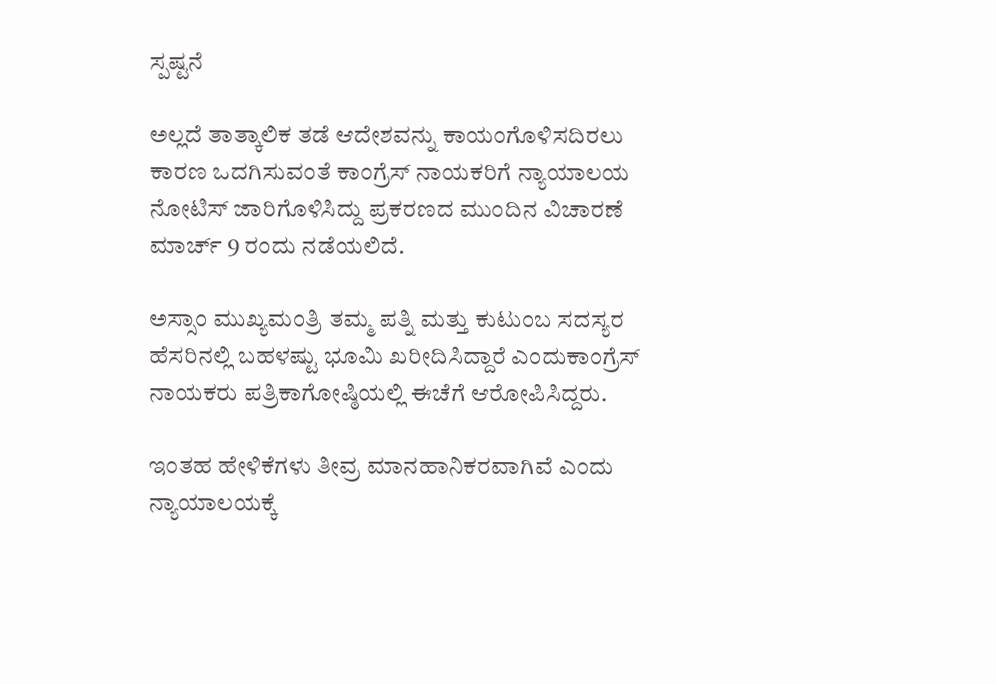ಸ್ಪಷ್ಟನೆ

ಅಲ್ಲದೆ ತಾತ್ಕಾಲಿಕ ತಡೆ ಆದೇಶವನ್ನು ಕಾಯಂಗೊಳಿಸದಿರಲು ಕಾರಣ ಒದಗಿಸುವಂತೆ ಕಾಂಗ್ರೆಸ್ ನಾಯಕರಿಗೆ ನ್ಯಾಯಾಲಯ ನೋಟಿಸ್ ಜಾರಿಗೊಳಿಸಿದ್ದು ಪ್ರಕರಣದ ಮುಂದಿನ ವಿಚಾರಣೆ ಮಾರ್ಚ್ 9 ರಂದು ನಡೆಯಲಿದೆ.

ಅಸ್ಸಾಂ ಮುಖ್ಯಮಂತ್ರಿ ತಮ್ಮ ಪತ್ನಿ ಮತ್ತು ಕುಟುಂಬ ಸದಸ್ಯರ ಹೆಸರಿನಲ್ಲಿ ಬಹಳಷ್ಟು ಭೂಮಿ ಖರೀದಿಸಿದ್ದಾರೆ ಎಂದುಕಾಂಗ್ರೆಸ್ ನಾಯಕರು ಪತ್ರಿಕಾಗೋಷ್ಠಿಯಲ್ಲಿ ಈಚೆಗೆ ಆರೋಪಿಸಿದ್ದರು.

ಇಂತಹ ಹೇಳಿಕೆಗಳು ತೀವ್ರ ಮಾನಹಾನಿಕರವಾಗಿವೆ ಎಂದು ನ್ಯಾಯಾಲಯಕ್ಕೆ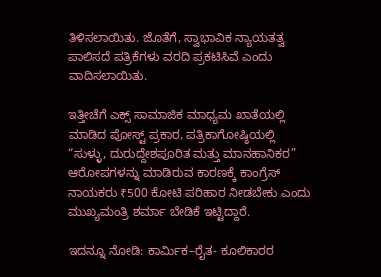ತಿಳಿಸಲಾಯಿತು. ಜೊತೆಗೆ, ಸ್ವಾಭಾವಿಕ ನ್ಯಾಯತತ್ವ ಪಾಲಿಸದೆ ಪತ್ರಿಕೆಗಳು ವರದಿ ಪ್ರಕಟಿಸಿವೆ ಎಂದು ವಾದಿಸಲಾಯಿತು.

ಇತ್ತೀಚೆಗೆ ಎಕ್ಸ್‌ ಸಾಮಾಜಿಕ ಮಾಧ್ಯಮ ಖಾತೆಯಲ್ಲಿ ಮಾಡಿದ ಪೋಸ್ಟ್ ಪ್ರಕಾರ, ಪತ್ರಿಕಾಗೋಷ್ಠಿಯಲ್ಲಿ “ಸುಳ್ಳು, ದುರುದ್ದೇಶಪೂರಿತ ಮತ್ತು ಮಾನಹಾನಿಕರ” ಆರೋಪಗಳನ್ನು ಮಾಡಿರುವ ಕಾರಣಕ್ಕೆ ಕಾಂಗ್ರೆಸ್ ನಾಯಕರು ₹500 ಕೋಟಿ ಪರಿಹಾರ ನೀಡಬೇಕು ಎಂದು ಮುಖ್ಯಮಂತ್ರಿ ಶರ್ಮಾ ಬೇಡಿಕೆ ಇಟ್ಟಿದ್ದಾರೆ.

ಇದನ್ನೂ ನೋಡಿ: ಕಾರ್ಮಿಕ–ರೈತ- ಕೂಲಿಕಾರರ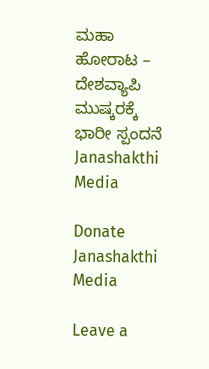ಮಹಾ ಹೋರಾಟ – ದೇಶವ್ಯಾಪಿ ಮುಷ್ಕರಕ್ಕೆ ಭಾರೀ ಸ್ಪಂದನೆ Janashakthi Media

Donate Janashakthi Media

Leave a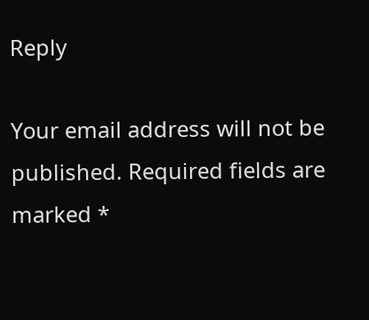Reply

Your email address will not be published. Required fields are marked *